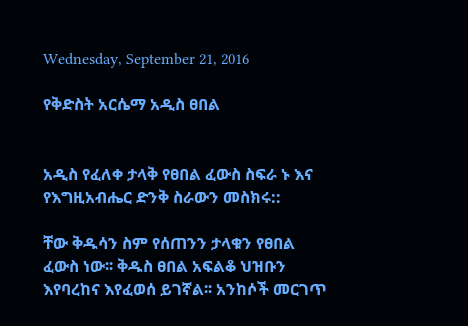Wednesday, September 21, 2016

የቅድስት አርሴማ አዲስ ፀበል


አዲስ የፈለቀ ታላቅ የፀበል ፈውስ ስፍራ ኑ እና የእግዚአብሔር ድንቅ ስራውን መስክሩ::

ቸው ቅዱሳን ስም የሰጠንን ታላቁን የፀበል ፈውስ ነው፡፡ ቅዱስ ፀበል አፍልቆ ህዝቡን እየባረከና እየፈወሰ ይገኛል፡፡ አንከሶች መርገጥ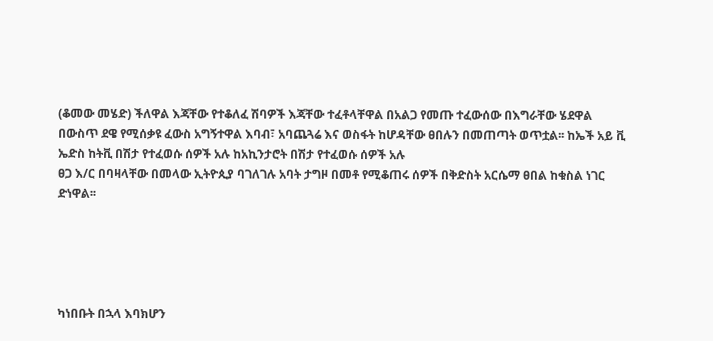(ቆመው መሄድ) ችለዋል እጃቸው የተቆለፈ ሽባዎች እጃቸው ተፈቶላቸዋል በአልጋ የመጡ ተፈውሰው በእግራቸው ሄደዋል በውስጥ ደዌ የሚሰቃዩ ፈውስ አግኝተዋል እባብ፣ አባጨጓሬ እና ወስፋት ከሆዳቸው ፀበሉን በመጠጣት ወጥቷል፡፡ ከኤች አይ ቪ ኤድስ ከትቪ በሽታ የተፈወሱ ሰዎች አሉ ከአኪንታሮት በሽታ የተፈወሱ ሰዎች አሉ
ፀጋ እ/ር በባዛላቸው በመላው ኢትዮጲያ ባገለገሉ አባት ታግዞ በመቶ የሚቆጠሩ ሰዎች በቅድስት አርሴማ ፀበል ከቁስል ነገር ድነዋል፡፡





ካነበቡት በኋላ እባክሆን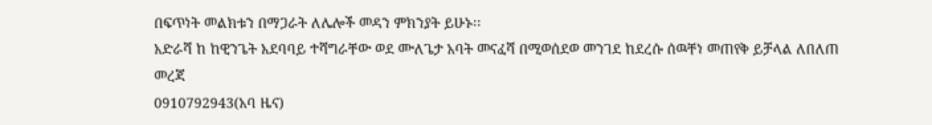በፍጥነት መልክቱን በማጋራት ለሌሎች መዳን ምክንያት ይሁኑ፡፡
አድራሻ ከ ከዊንጌት አደባባይ ተሻግራቸው ወደ ሙለጌታ አባት መናፈሻ በሚወሰደወ መንገደ ከደረሱ ሰዉቸነ መጠየቅ ይቻላል ለበለጠ መረጃ
0910792943(አባ ዜና)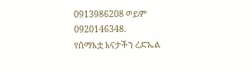0913986208 ወይም
0920146348.
የሰማእቷ እናታችን ረድኤል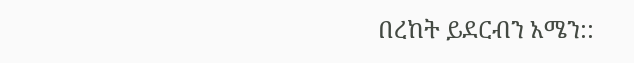በረከት ይደርብን አሜን::